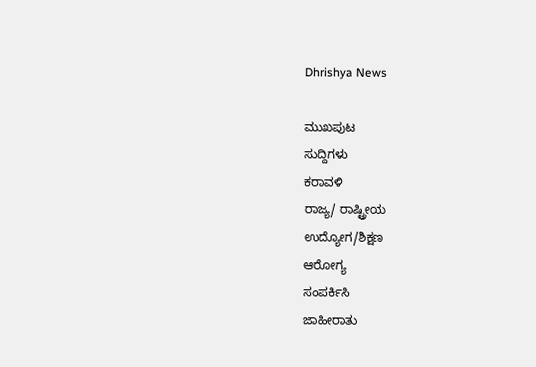Dhrishya News

ಮುಖಪುಟ
ಸುದ್ದಿಗಳು
ಕರಾವಳಿ
ರಾಜ್ಯ/ ರಾಷ್ಟ್ರೀಯ
ಉದ್ಯೋಗ/ಶಿಕ್ಷಣ
ಆರೋಗ್ಯ
ಸಂಪರ್ಕಿಸಿ
ಜಾಹೀರಾತು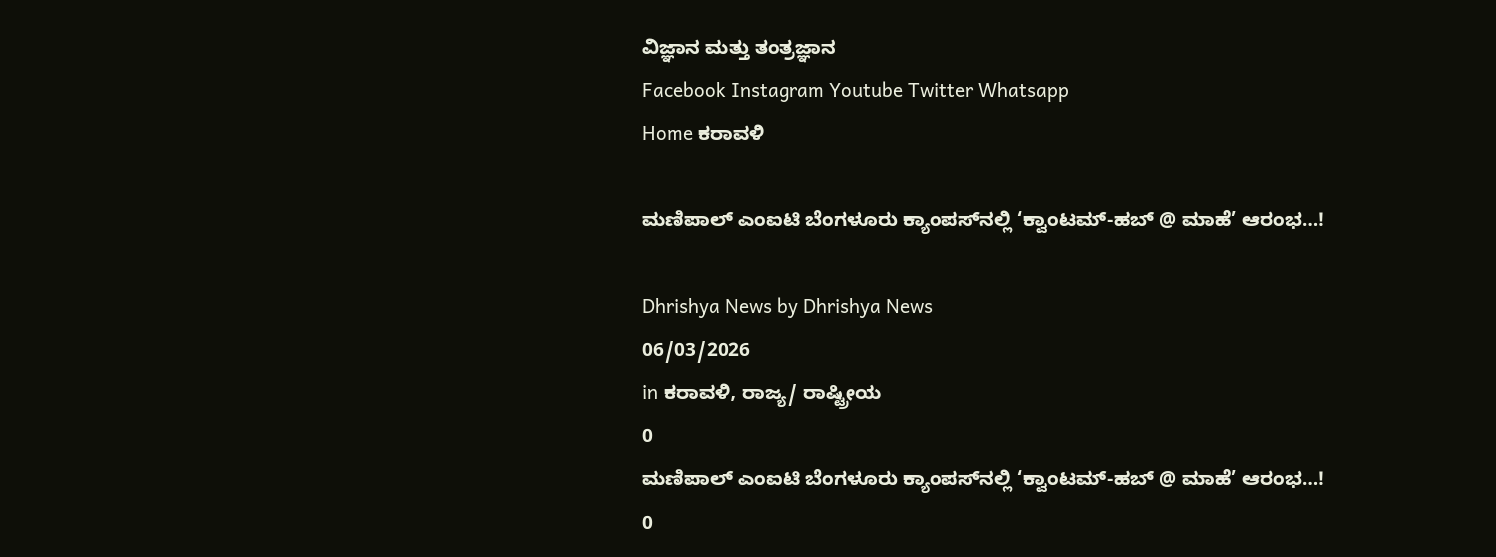ವಿಜ್ಞಾನ ಮತ್ತು ತಂತ್ರಜ್ಞಾನ
Facebook Instagram Youtube Twitter Whatsapp
Home ಕರಾವಳಿ

ಮಣಿಪಾಲ್ ಎಂಐಟಿ ಬೆಂಗಳೂರು ಕ್ಯಾಂಪಸ್‌ನಲ್ಲಿ ‘ಕ್ವಾಂಟಮ್-ಹಬ್ @ ಮಾಹೆ’ ಆರಂಭ…!

Dhrishya News by Dhrishya News
06/03/2026
in ಕರಾವಳಿ, ರಾಜ್ಯ/ ರಾಷ್ಟ್ರೀಯ
0
ಮಣಿಪಾಲ್ ಎಂಐಟಿ ಬೆಂಗಳೂರು ಕ್ಯಾಂಪಸ್‌ನಲ್ಲಿ ‘ಕ್ವಾಂಟಮ್-ಹಬ್ @ ಮಾಹೆ’ ಆರಂಭ…!
0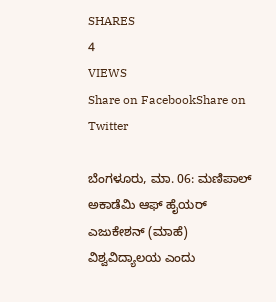SHARES
4
VIEWS
Share on FacebookShare on Twitter

ಬೆಂಗಳೂರು, ಮಾ. 06: ಮಣಿಪಾಲ್ ಅಕಾಡೆಮಿ ಆಫ್ ಹೈಯರ್ ಎಜುಕೇಶನ್ (ಮಾಹೆ) ವಿಶ್ವವಿದ್ಯಾಲಯ ಎಂದು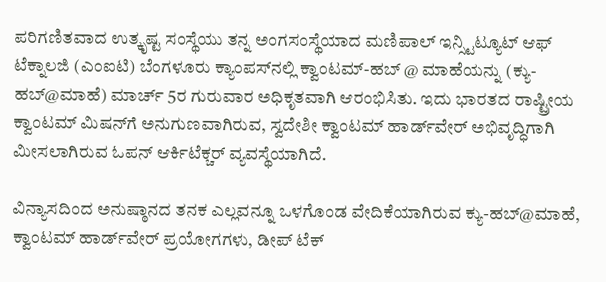ಪರಿಗಣಿತವಾದ ಉತ್ಕೃಷ್ಟ ಸಂಸ್ಥೆಯು ತನ್ನ ಅಂಗಸಂಸ್ಥೆಯಾದ ಮಣಿಪಾಲ್ ಇನ್ಸ್ಟಿಟ್ಯೂಟ್ ಆಫ್ ಟೆಕ್ನಾಲಜಿ (ಎಂಐಟಿ) ಬೆಂಗಳೂರು ಕ್ಯಾಂಪಸ್‌ನಲ್ಲಿ ಕ್ವಾಂಟಮ್-ಹಬ್ @ ಮಾಹೆಯನ್ನು (ಕ್ಯು-ಹಬ್@ಮಾಹೆ) ಮಾರ್ಚ್‌ 5ರ ಗುರುವಾರ ಅಧಿಕೃತವಾಗಿ ಆರಂಭಿಸಿತು. ಇದು ಭಾರತದ ರಾಷ್ಟ್ರೀಯ ಕ್ವಾಂಟಮ್ ಮಿಷನ್‌ಗೆ ಅನುಗುಣವಾಗಿರುವ, ಸ್ವದೇಶೀ ಕ್ವಾಂಟಮ್ ಹಾರ್ಡ್‌ವೇರ್ ಅಭಿವೃದ್ಧಿಗಾಗಿ ಮೀಸಲಾಗಿರುವ ಓಪನ್ ಆರ್ಕಿಟೆಕ್ಚರ್ ವ್ಯವಸ್ಥೆಯಾಗಿದೆ.

ವಿನ್ಯಾಸದಿಂದ ಅನುಷ್ಠಾನದ ತನಕ ಎಲ್ಲವನ್ನೂ ಒಳಗೊಂಡ ವೇದಿಕೆಯಾಗಿರುವ ಕ್ಯು-ಹಬ್@ಮಾಹೆ, ಕ್ವಾಂಟಮ್ ಹಾರ್ಡ್‌ವೇರ್ ಪ್ರಯೋಗಗಳು, ಡೀಪ್ ಟೆಕ್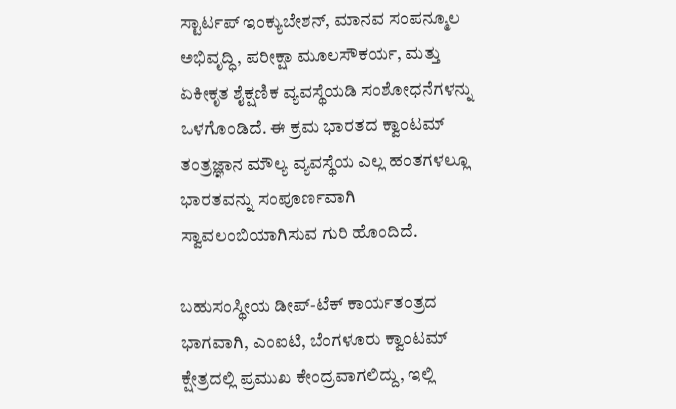ಸ್ಟಾರ್ಟಪ್ ಇಂಕ್ಯುಬೇಶನ್, ಮಾನವ ಸಂಪನ್ಮೂಲ ಅಭಿವೃದ್ಧಿ, ಪರೀಕ್ಷಾ ಮೂಲಸೌಕರ್ಯ, ಮತ್ತು ಏಕೀಕೃತ ಶೈಕ್ಷಣಿಕ ವ್ಯವಸ್ಥೆಯಡಿ ಸಂಶೋಧನೆಗಳನ್ನು ಒಳಗೊಂಡಿದೆ. ಈ ಕ್ರಮ ಭಾರತದ ಕ್ವಾಂಟಮ್ ತಂತ್ರಜ್ಞಾನ ಮೌಲ್ಯ ವ್ಯವಸ್ಥೆಯ ಎಲ್ಲ ಹಂತಗಳಲ್ಲೂ ಭಾರತವನ್ನು ಸಂಪೂರ್ಣವಾಗಿ ಸ್ವಾವಲಂಬಿಯಾಗಿಸುವ ಗುರಿ ಹೊಂದಿದೆ.

ಬಹುಸಂಸ್ಥೀಯ ಡೀಪ್-ಟೆಕ್ ಕಾರ್ಯತಂತ್ರದ ಭಾಗವಾಗಿ, ಎಂಐಟಿ, ಬೆಂಗಳೂರು ಕ್ವಾಂಟಮ್ ಕ್ಷೇತ್ರದಲ್ಲಿ ಪ್ರಮುಖ ಕೇಂದ್ರವಾಗಲಿದ್ದು, ಇಲ್ಲಿ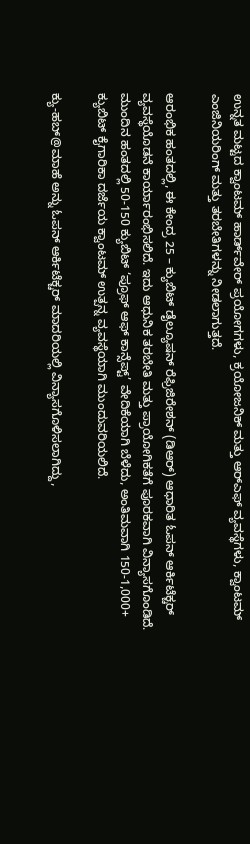ಉನ್ನತ ಮಟ್ಟದ ಕ್ವಾಂಟಮ್ ಹಾರ್ಡ್‌ವೇರ್ ಪ್ರಯೋಗಗಳು, ಕ್ರಯೋಜನಿಕ್ ಮತ್ತು ಆರ್‌ಎಫ್ ವ್ಯವಸ್ಥೆಗಳು, ಕ್ವಾಂಟಮ್ ಎಂಜಿನಿಯರಿಂಗ್ ಮತ್ತು ತರಬೇತಿಗಳನ್ನು ನೀಡಲಾಗುತ್ತದೆ.

ಆರಂಭಿಕ ಹಂತದಲ್ಲಿ, ಈ ಕೇಂದ್ರ 25 – ಕ್ಯುಬಿಟ್ ಡೈಲ್ಯೂಷನ್ ರೆಫ್ರಿಜಿರೇಶನ್ (ಡಿಆರ್) ಆಧಾರಿತ ಓಪನ್ ಆರ್ಕಿಟೆಕ್ಚರ್ ವ್ಯವಸ್ಥೆಯೊಡನೆ ಕಾರ್ಯಾರಂಭಿಸಲಿದೆ. ಇದು ಆಧುನಿಕ ತರಬೇತಿ ಮತ್ತು ಪ್ರಾಯೋಗಿಕತೆಗೆ ಪೂರಕವಾಗಿ ವಿನ್ಯಾಸಗೊಂಡಿದೆ. ಮುಂದಿನ ಹಂತದಲ್ಲಿ 50-150 ಕ್ಯುಬಿಟ್ ‘ಪ್ರೂಫ್ ಆಫ್ ಕಾನ್ಸೆಪ್ಟ್’ ವೇದಿಕೆಯಾಗಿ ಬೆಳೆದು, ಅಂತಿಮವಾಗಿ 150-1,000+ ಕ್ಯುಬಿಟ್ ಕೈಗಾರಿಕಾ ದರ್ಜೆಯ ಕ್ವಾಂಟಮ್ ಉತ್ಪನ್ನ ವ್ಯವಸ್ಥೆಯಾಗಿ ಮುಂದುವರಿಯಲಿದೆ.

ಕ್ಯು-ಹಬ್@ಮಾಹೆ ಅನ್ನು ಓಪನ್ ಆರ್ಕಿಟೆಕ್ಚರ್ ಮಾದರಿಯಲ್ಲಿ ವಿನ್ಯಾಸಗೊಳಿಸಲಾಗಿದ್ದು,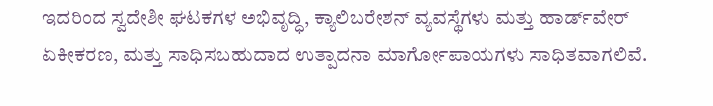ಇದರಿಂದ ಸ್ವದೇಶೀ ಘಟಕಗಳ ಅಭಿವೃದ್ಧಿ, ಕ್ಯಾಲಿಬರೇಶನ್ ವ್ಯವಸ್ಥೆಗಳು ಮತ್ತು ಹಾರ್ಡ್‌ವೇರ್ ಏಕೀಕರಣ, ಮತ್ತು ಸಾಧಿಸಬಹುದಾದ ಉತ್ಪಾದನಾ ಮಾರ್ಗೋಪಾಯಗಳು ಸಾಧಿತವಾಗಲಿವೆ.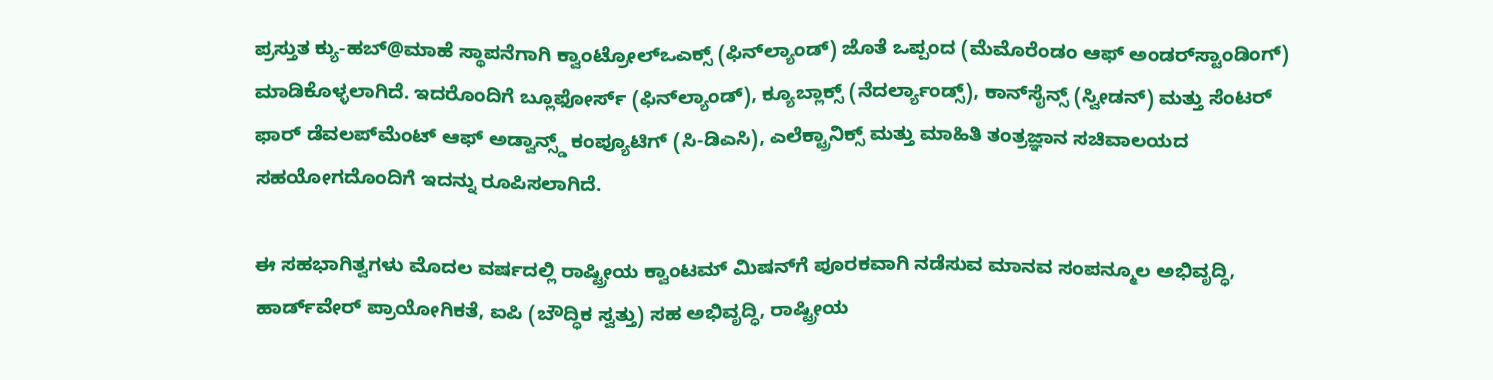ಪ್ರಸ್ತುತ ಕ್ಯು-ಹಬ್@ಮಾಹೆ ಸ್ಥಾಪನೆಗಾಗಿ ಕ್ವಾಂಟ್ರೋಲ್ಒಎಕ್ಸ್ (ಫಿನ್‌ಲ್ಯಾಂಡ್) ಜೊತೆ ಒಪ್ಪಂದ (ಮೆಮೊರೆಂಡಂ ಆಫ್ ಅಂಡರ್‌ಸ್ಟಾಂಡಿಂಗ್) ಮಾಡಿಕೊಳ್ಳಲಾಗಿದೆ. ಇದರೊಂದಿಗೆ ಬ್ಲೂಫೋರ್ಸ್ (ಫಿನ್‌ಲ್ಯಾಂಡ್), ಕ್ಯೂಬ್ಲಾಕ್ಸ್ (ನೆದರ್ಲ್ಯಾಂಡ್ಸ್), ಕಾನ್‌ಸೈನ್ಸ್ (ಸ್ವೀಡನ್) ಮತ್ತು ಸೆಂಟರ್ ಫಾರ್ ಡೆವಲಪ್‌ಮೆಂಟ್ ಆಫ್ ಅಡ್ವಾನ್ಸ್ಡ್ ಕಂಪ್ಯೂಟಿಗ್ (ಸಿ-ಡಿಎಸಿ), ಎಲೆಕ್ಟ್ರಾನಿಕ್ಸ್ ಮತ್ತು ಮಾಹಿತಿ ತಂತ್ರಜ್ಞಾನ ಸಚಿವಾಲಯದ ಸಹಯೋಗದೊಂದಿಗೆ ಇದನ್ನು ರೂಪಿಸಲಾಗಿದೆ.

ಈ ಸಹಭಾಗಿತ್ವಗಳು ಮೊದಲ ವರ್ಷದಲ್ಲಿ ರಾಷ್ಟ್ರೀಯ ಕ್ವಾಂಟಮ್ ಮಿಷನ್‌ಗೆ ಪೂರಕವಾಗಿ ನಡೆಸುವ ಮಾನವ ಸಂಪನ್ಮೂಲ ಅಭಿವೃದ್ಧಿ, ಹಾರ್ಡ್‌ವೇರ್ ಪ್ರಾಯೋಗಿಕತೆ, ಐಪಿ (ಬೌದ್ಧಿಕ ಸ್ವತ್ತು) ಸಹ ಅಭಿವೃದ್ಧಿ, ರಾಷ್ಟ್ರೀಯ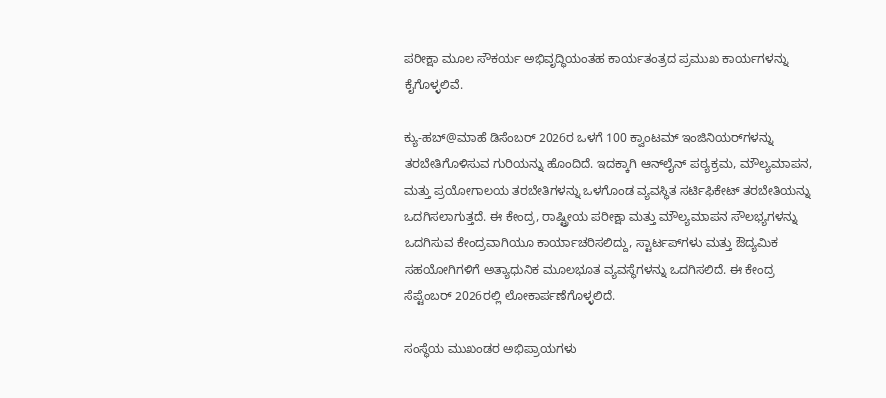ಪರೀಕ್ಷಾ ಮೂಲ ಸೌಕರ್ಯ ಅಭಿವೃದ್ಧಿಯಂತಹ ಕಾರ್ಯತಂತ್ರದ ಪ್ರಮುಖ ಕಾರ್ಯಗಳನ್ನು ಕೈಗೊಳ್ಳಲಿವೆ.

ಕ್ಯು-ಹಬ್@ಮಾಹೆ ಡಿಸೆಂಬರ್ 2026ರ ಒಳಗೆ 100 ಕ್ವಾಂಟಮ್ ಇಂಜಿನಿಯರ್‌ಗಳನ್ನು ತರಬೇತಿಗೊಳಿಸುವ ಗುರಿಯನ್ನು ಹೊಂದಿದೆ. ಇದಕ್ಕಾಗಿ ಆನ್‌ಲೈನ್ ಪಠ್ಯಕ್ರಮ, ಮೌಲ್ಯಮಾಪನ, ಮತ್ತು ಪ್ರಯೋಗಾಲಯ ತರಬೇತಿಗಳನ್ನು ಒಳಗೊಂಡ ವ್ಯವಸ್ಥಿತ ಸರ್ಟಿಫಿಕೇಟ್ ತರಬೇತಿಯನ್ನು ಒದಗಿಸಲಾಗುತ್ತದೆ. ಈ ಕೇಂದ್ರ, ರಾಷ್ಟ್ರೀಯ ಪರೀಕ್ಷಾ ಮತ್ತು ಮೌಲ್ಯಮಾಪನ ಸೌಲಭ್ಯಗಳನ್ನು ಒದಗಿಸುವ ಕೇಂದ್ರವಾಗಿಯೂ ಕಾರ್ಯಾಚರಿಸಲಿದ್ದು, ಸ್ಟಾರ್ಟಪ್‌ಗಳು ಮತ್ತು ಔದ್ಯಮಿಕ ಸಹಯೋಗಿಗಳಿಗೆ ಅತ್ಯಾಧುನಿಕ ಮೂಲಭೂತ ವ್ಯವಸ್ಥೆಗಳನ್ನು ಒದಗಿಸಲಿದೆ. ಈ ಕೇಂದ್ರ ಸೆಪ್ಟೆಂಬರ್ 2026ರಲ್ಲಿ ಲೋಕಾರ್ಪಣೆಗೊಳ್ಳಲಿದೆ.

ಸಂಸ್ಥೆಯ ಮುಖಂಡರ ಅಭಿಪ್ರಾಯಗಳು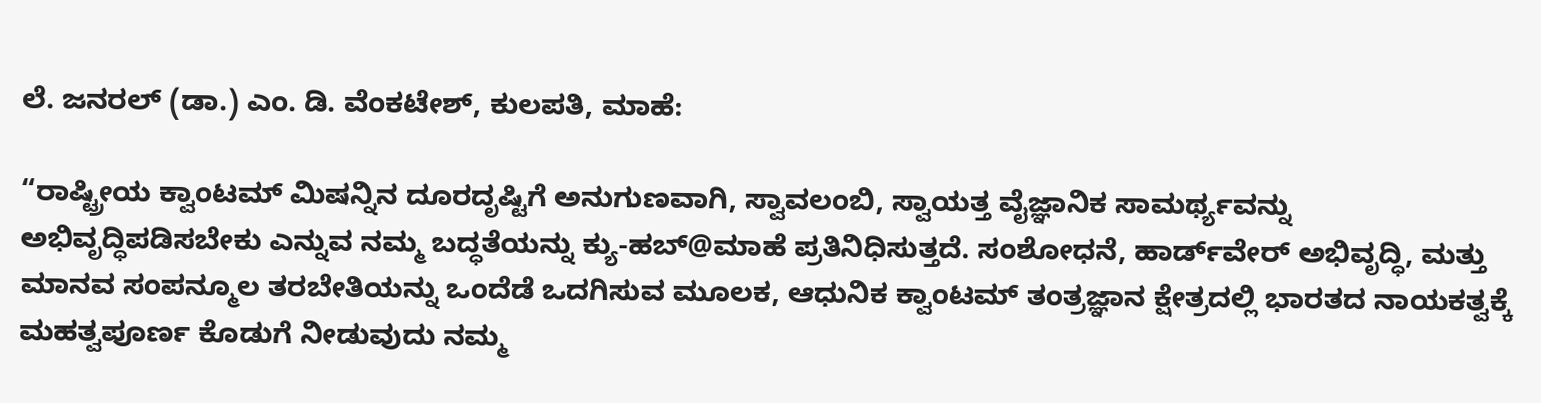ಲೆ. ಜನರಲ್ (ಡಾ.) ಎಂ. ಡಿ. ವೆಂಕಟೇಶ್, ಕುಲಪತಿ, ಮಾಹೆ:

“ರಾಷ್ಟ್ರೀಯ ಕ್ವಾಂಟಮ್ ಮಿಷನ್ನಿನ ದೂರದೃಷ್ಟಿಗೆ ಅನುಗುಣವಾಗಿ, ಸ್ವಾವಲಂಬಿ, ಸ್ವಾಯತ್ತ ವೈಜ್ಞಾನಿಕ ಸಾಮರ್ಥ್ಯವನ್ನು ಅಭಿವೃದ್ಧಿಪಡಿಸಬೇಕು ಎನ್ನುವ ನಮ್ಮ ಬದ್ಧತೆಯನ್ನು ಕ್ಯು-ಹಬ್@ಮಾಹೆ ಪ್ರತಿನಿಧಿಸುತ್ತದೆ. ಸಂಶೋಧನೆ, ಹಾರ್ಡ್‌ವೇರ್ ಅಭಿವೃದ್ಧಿ, ಮತ್ತು ಮಾನವ ಸಂಪನ್ಮೂಲ ತರಬೇತಿಯನ್ನು ಒಂದೆಡೆ ಒದಗಿಸುವ ಮೂಲಕ, ಆಧುನಿಕ ಕ್ವಾಂಟಮ್ ತಂತ್ರಜ್ಞಾನ ಕ್ಷೇತ್ರದಲ್ಲಿ ಭಾರತದ ನಾಯಕತ್ವಕ್ಕೆ ಮಹತ್ವಪೂರ್ಣ ಕೊಡುಗೆ ನೀಡುವುದು ನಮ್ಮ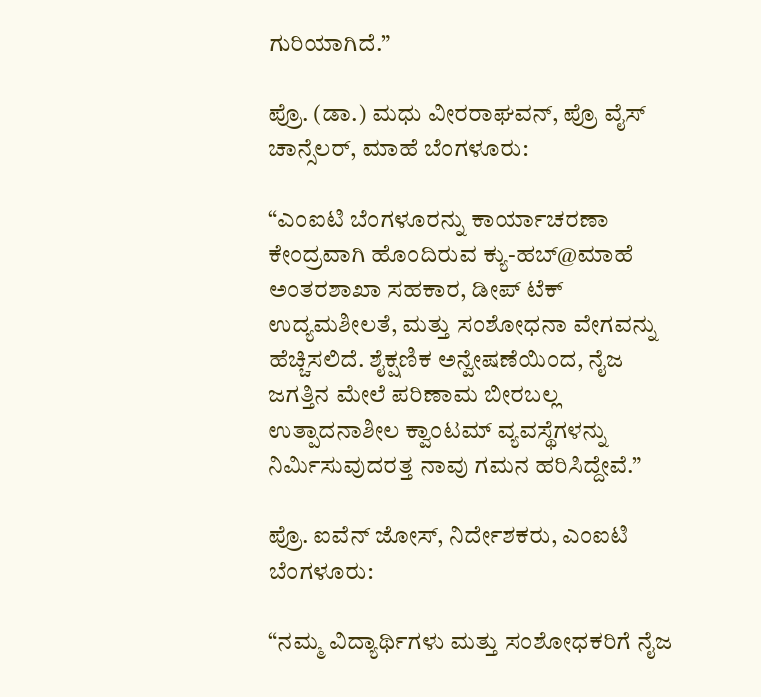ಗುರಿಯಾಗಿದೆ.”

ಪ್ರೊ. (ಡಾ.) ಮಧು ವೀರರಾಘವ‌ನ್, ಪ್ರೊ ವೈಸ್ ಚಾನ್ಸೆಲರ್, ಮಾಹೆ ಬೆಂಗಳೂರು:

“ಎಂಐಟಿ ಬೆಂಗಳೂರನ್ನು ಕಾರ್ಯಾಚರಣಾ ಕೇಂದ್ರವಾಗಿ ಹೊಂದಿರುವ ಕ್ಯು-ಹಬ್@ಮಾಹೆ ಅಂತರಶಾಖಾ ಸಹಕಾರ, ಡೀಪ್ ಟೆಕ್ ಉದ್ಯಮಶೀಲತೆ, ಮತ್ತು ಸಂಶೋಧನಾ ವೇಗವನ್ನು ಹೆಚ್ಚಿಸಲಿದೆ. ಶೈಕ್ಷಣಿಕ ಅನ್ವೇಷಣೆಯಿಂದ, ನೈಜ ಜಗತ್ತಿನ ಮೇಲೆ ಪರಿಣಾಮ ಬೀರಬಲ್ಲ ಉತ್ಪಾದನಾಶೀಲ ಕ್ವಾಂಟಮ್ ವ್ಯವಸ್ಥೆಗಳನ್ನು ನಿರ್ಮಿಸುವುದರತ್ತ ನಾವು ಗಮನ ಹರಿಸಿದ್ದೇವೆ.”

ಪ್ರೊ. ಐವೆನ್ ಜೋಸ್, ನಿರ್ದೇಶಕರು, ಎಂಐಟಿ ಬೆಂಗಳೂರು:

“ನಮ್ಮ ವಿದ್ಯಾರ್ಥಿಗಳು ಮತ್ತು ಸಂಶೋಧಕರಿಗೆ ನೈಜ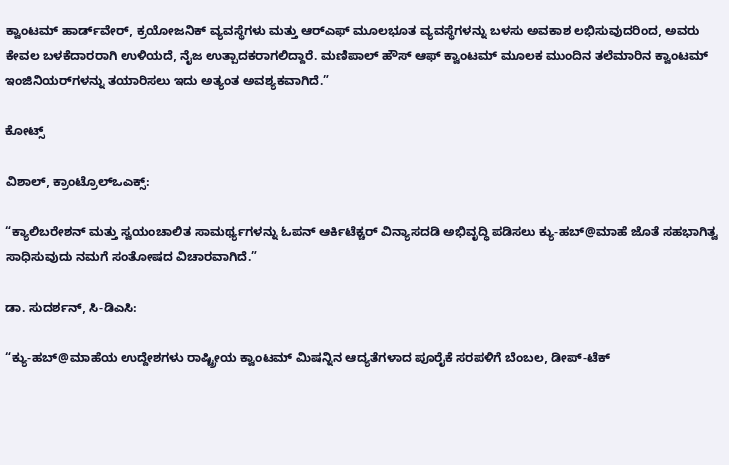ಕ್ವಾಂಟಮ್ ಹಾರ್ಡ್‌ವೇರ್, ಕ್ರಯೋಜನಿಕ್ ವ್ಯವಸ್ಥೆಗಳು ಮತ್ತು ಆರ್‌ಎಫ್ ಮೂಲಭೂತ ವ್ಯವಸ್ಥೆಗಳನ್ನು ಬಳಸು ಅವಕಾಶ ಲಭಿಸುವುದರಿಂದ, ಅವರು ಕೇವಲ ಬಳಕೆದಾರರಾಗಿ ಉಳಿಯದೆ, ನೈಜ ಉತ್ಪಾದಕರಾಗಲಿದ್ದಾರೆ. ಮಣಿಪಾಲ್ ಹೌಸ್ ಆಫ್ ಕ್ವಾಂಟಮ್ ಮೂಲಕ ಮುಂದಿನ ತಲೆಮಾರಿನ ಕ್ವಾಂಟಮ್ ಇಂಜಿನಿಯರ್‌ಗಳನ್ನು ತಯಾರಿಸಲು ಇದು ಅತ್ಯಂತ ಅವಶ್ಯಕವಾಗಿದೆ.”

ಕೋಟ್ಸ್‌

ವಿಶಾಲ್, ಕ್ರಾಂಟ್ರೊಲ್ಒಎಕ್ಸ್:

“ಕ್ಯಾಲಿಬರೇಶನ್ ಮತ್ತು ಸ್ವಯಂಚಾಲಿತ ಸಾಮರ್ಥ್ಯಗಳನ್ನು ಓಪನ್ ಆರ್ಕಿಟೆಕ್ಚರ್ ವಿನ್ಯಾಸದಡಿ ಅಭಿವೃದ್ಧಿ ಪಡಿಸಲು ಕ್ಯು-ಹಬ್@ಮಾಹೆ ಜೊತೆ ಸಹಭಾಗಿತ್ವ ಸಾಧಿಸುವುದು ನಮಗೆ ಸಂತೋಷದ ವಿಚಾರವಾಗಿದೆ.”

ಡಾ. ಸುದರ್ಶನ್, ಸಿ-ಡಿಎಸಿ:

“ಕ್ಯು-ಹಬ್@ಮಾಹೆಯ ಉದ್ದೇಶಗಳು ರಾಷ್ಟ್ರೀಯ ಕ್ವಾಂಟಮ್ ಮಿಷನ್ನಿನ ಆದ್ಯತೆಗಳಾದ ಪೂರೈಕೆ ಸರಪಳಿಗೆ ಬೆಂಬಲ, ಡೀಪ್-ಟೆಕ್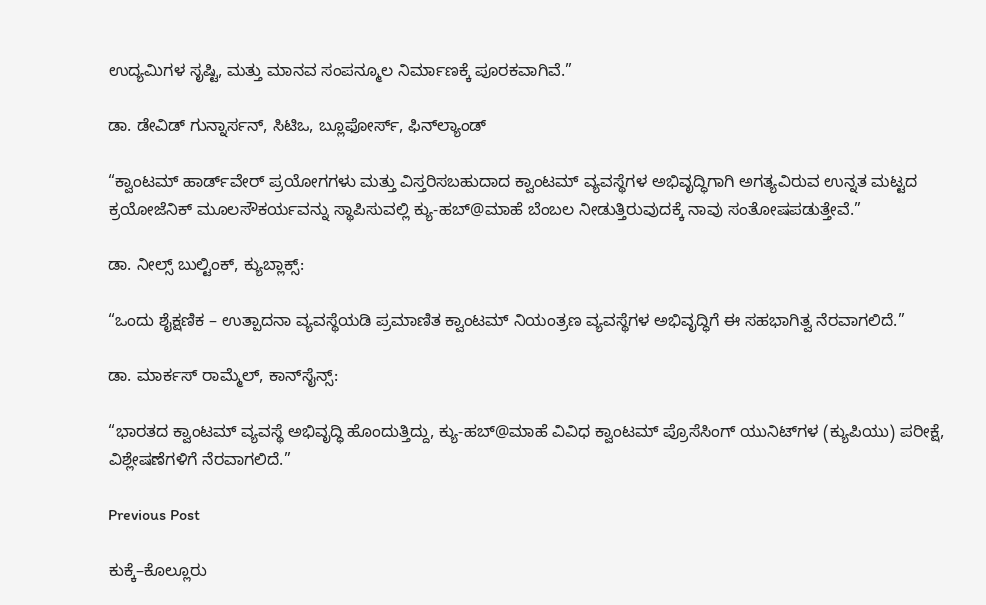ಉದ್ಯಮಿಗಳ ಸೃಷ್ಟಿ, ಮತ್ತು ಮಾನವ ಸಂಪನ್ಮೂಲ ನಿರ್ಮಾಣಕ್ಕೆ ಪೂರಕವಾಗಿವೆ.”

ಡಾ. ಡೇವಿಡ್ ಗುನ್ನಾರ್ಸನ್, ಸಿಟಿಒ, ಬ್ಲೂಫೋರ್ಸ್, ಫಿನ್‌ಲ್ಯಾಂಡ್

“ಕ್ವಾಂಟಮ್ ಹಾರ್ಡ್‌ವೇರ್ ಪ್ರಯೋಗಗಳು ಮತ್ತು ವಿಸ್ತರಿಸಬಹುದಾದ ಕ್ವಾಂಟಮ್ ವ್ಯವಸ್ಥೆಗಳ ಅಭಿವೃದ್ಧಿಗಾಗಿ ಅಗತ್ಯವಿರುವ ಉನ್ನತ ಮಟ್ಟದ ಕ್ರಯೋಜೆನಿಕ್ ಮೂಲಸೌಕರ್ಯವನ್ನು ಸ್ಥಾಪಿಸುವಲ್ಲಿ ಕ್ಯು-ಹಬ್@ಮಾಹೆ ಬೆಂಬಲ ನೀಡುತ್ತಿರುವುದಕ್ಕೆ ನಾವು ಸಂತೋಷಪಡುತ್ತೇವೆ.”

ಡಾ. ನೀಲ್ಸ್ ಬುಲ್ಟಿಂಕ್, ಕ್ಯುಬ್ಲಾಕ್ಸ್:

“ಒಂದು ಶೈಕ್ಷಣಿಕ – ಉತ್ಪಾದನಾ ವ್ಯವಸ್ಥೆಯಡಿ ಪ್ರಮಾಣಿತ ಕ್ವಾಂಟಮ್ ನಿಯಂತ್ರಣ ವ್ಯವಸ್ಥೆಗಳ ಅಭಿವೃದ್ಧಿಗೆ ಈ ಸಹಭಾಗಿತ್ವ ನೆರವಾಗಲಿದೆ.”

ಡಾ. ಮಾರ್ಕಸ್ ರಾಮ್ಮೆಲ್, ಕಾನ್‌ಸೈನ್ಸ್:

“ಭಾರತದ ಕ್ವಾಂಟಮ್ ವ್ಯವಸ್ಥೆ ಅಭಿವೃದ್ಧಿ ಹೊಂದುತ್ತಿದ್ದು, ಕ್ಯು-ಹಬ್@ಮಾಹೆ ವಿವಿಧ ಕ್ವಾಂಟಮ್ ಪ್ರೊಸೆಸಿಂಗ್ ಯುನಿಟ್‌ಗಳ (ಕ್ಯುಪಿಯು) ಪರೀಕ್ಷೆ, ವಿಶ್ಲೇಷಣೆಗಳಿಗೆ ನೆರವಾಗಲಿದೆ.”

Previous Post

ಕುಕ್ಕೆ–ಕೊಲ್ಲೂರು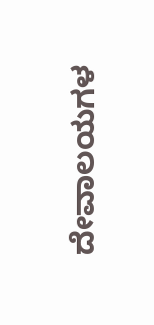ದೇವಾಲಯಗಳ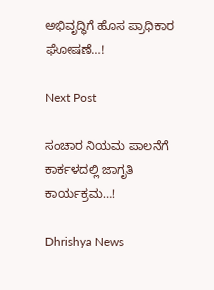ಅಭಿವೃದ್ಧಿಗೆ ಹೊಸ ಪ್ರಾಧಿಕಾರ ಘೋಷಣೆ…!

Next Post

ಸಂಚಾರ ನಿಯಮ ಪಾಲನೆಗೆ ಕಾರ್ಕಳದಲ್ಲಿ ಜಾಗೃತಿ ಕಾರ್ಯಕ್ರಮ…!

Dhrishya News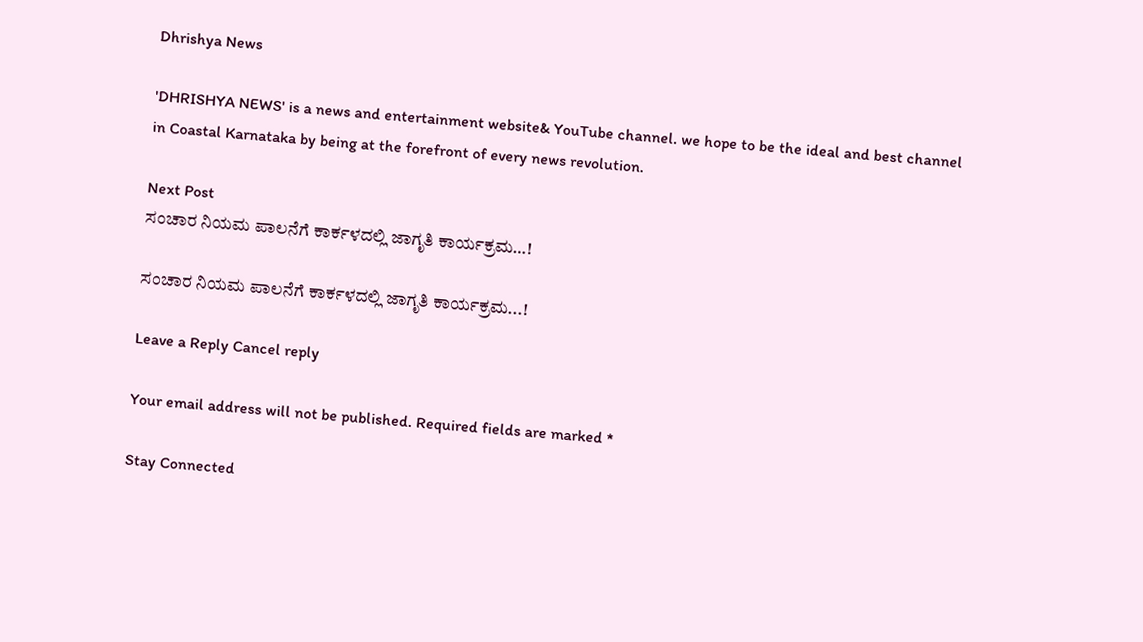Dhrishya News

'DHRISHYA NEWS' is a news and entertainment website& YouTube channel. we hope to be the ideal and best channel in Coastal Karnataka by being at the forefront of every news revolution.

Next Post
ಸಂಚಾರ ನಿಯಮ ಪಾಲನೆಗೆ ಕಾರ್ಕಳದಲ್ಲಿ ಜಾಗೃತಿ ಕಾರ್ಯಕ್ರಮ…!

ಸಂಚಾರ ನಿಯಮ ಪಾಲನೆಗೆ ಕಾರ್ಕಳದಲ್ಲಿ ಜಾಗೃತಿ ಕಾರ್ಯಕ್ರಮ...!

Leave a Reply Cancel reply

Your email address will not be published. Required fields are marked *

Stay Connected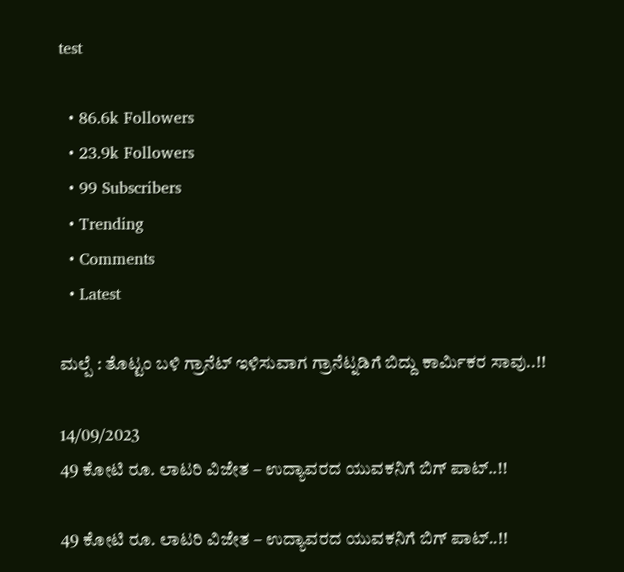test

  • 86.6k Followers
  • 23.9k Followers
  • 99 Subscribers
  • Trending
  • Comments
  • Latest

ಮಲ್ಪೆ : ತೊಟ್ಟಂ ಬಳಿ ಗ್ರಾನೆಟ್ ಇಳಿಸುವಾಗ ಗ್ರಾನೆಟ್ನಡಿಗೆ ಬಿದ್ದು ಕಾರ್ಮಿಕರ ಸಾವು..!!

14/09/2023
49 ಕೋಟಿ ರೂ. ಲಾಟರಿ ವಿಜೇತ – ಉದ್ಯಾವರದ ಯುವಕನಿಗೆ ಬಿಗ್ ಪಾಟ್..!!

49 ಕೋಟಿ ರೂ. ಲಾಟರಿ ವಿಜೇತ – ಉದ್ಯಾವರದ ಯುವಕನಿಗೆ ಬಿಗ್ ಪಾಟ್..!!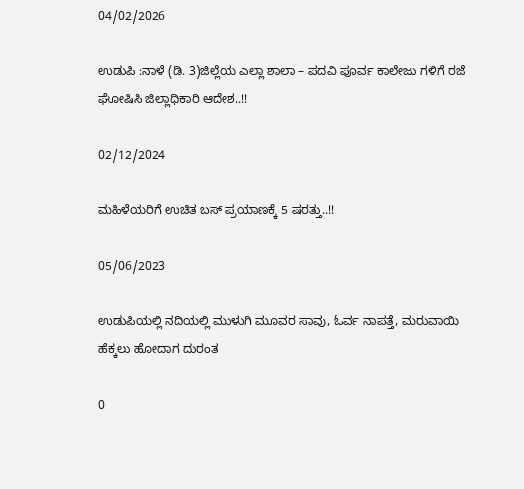04/02/2026

ಉಡುಪಿ :ನಾಳೆ (ಡಿ. 3)ಜಿಲ್ಲೆಯ ಎಲ್ಲಾ ಶಾಲಾ – ಪದವಿ ಪೂರ್ವ ಕಾಲೇಜು ಗಳಿಗೆ ರಜೆ ಘೋಷಿಸಿ ಜಿಲ್ಲಾಧಿಕಾರಿ ಆದೇಶ..!!

02/12/2024

ಮಹಿಳೆಯರಿಗೆ ಉಚಿತ ಬಸ್ ಪ್ರಯಾಣಕ್ಕೆ 5 ಷರತ್ತು..!!

05/06/2023

ಉಡುಪಿಯಲ್ಲಿ ನದಿಯಲ್ಲಿ ಮುಳುಗಿ ಮೂವರ ಸಾವು, ಓರ್ವ ನಾಪತ್ತೆ, ಮರುವಾಯಿ ಹೆಕ್ಕಲು ಹೋದಾಗ ದುರಂತ

0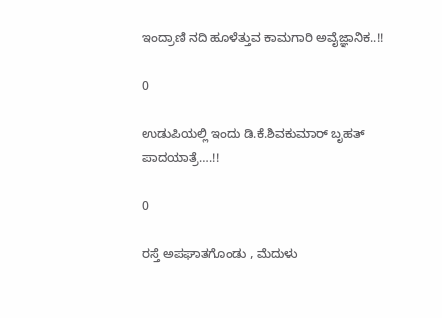ಇಂದ್ರಾಣಿ ನದಿ ಹೂಳೆತ್ತುವ ಕಾಮಗಾರಿ ಅವೈಜ್ಞಾನಿಕ..!!

0

ಉಡುಪಿಯಲ್ಲಿ ಇಂದು ಡಿ.ಕೆ.ಶಿವಕುಮಾರ್‌ ಬೃಹತ್ ಪಾದಯಾತ್ರೆ….!!

0

ರಸ್ತೆ ಅಪಘಾತಗೊಂಡು , ಮೆದುಳು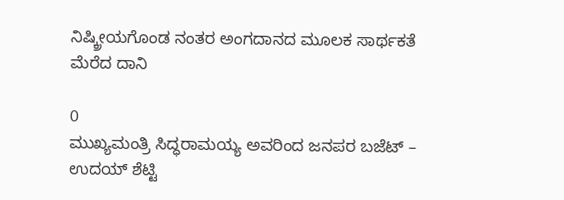ನಿಷ್ಕ್ರೀಯಗೊಂಡ ನಂತರ ಅಂಗದಾನದ ಮೂಲಕ ಸಾರ್ಥಕತೆ ಮೆರೆದ ದಾನಿ

0
ಮುಖ್ಯಮಂತ್ರಿ ಸಿದ್ಧರಾಮಯ್ಯ ಅವರಿಂದ ಜನಪರ ಬಜೆಟ್ – ಉದಯ್ ಶೆಟ್ಟಿ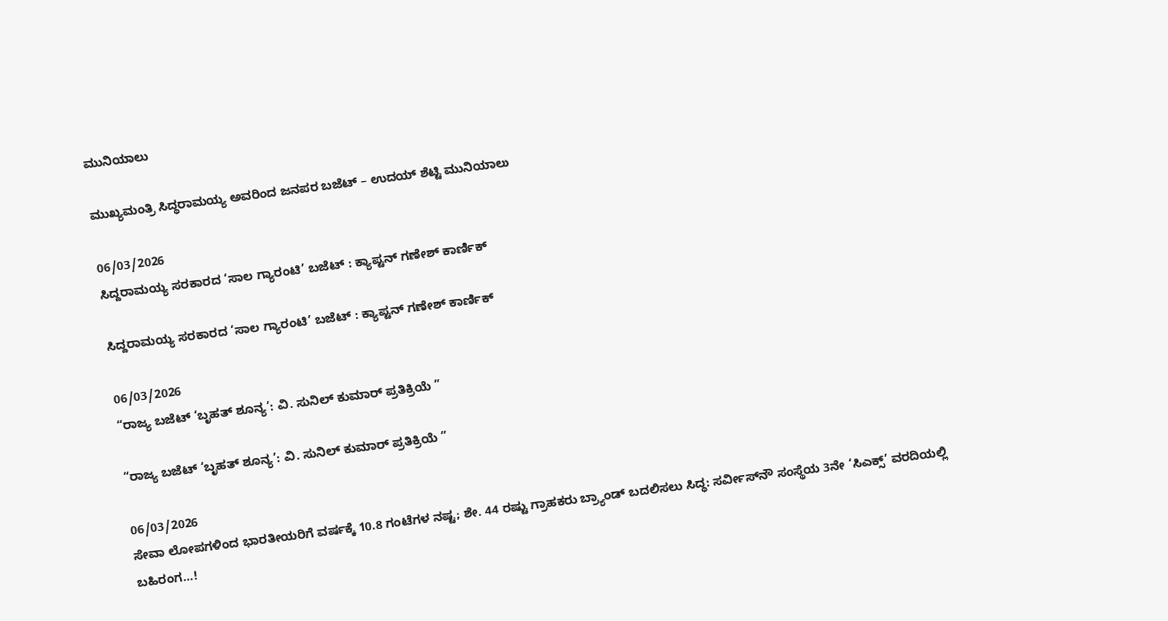ಮುನಿಯಾಲು

ಮುಖ್ಯಮಂತ್ರಿ ಸಿದ್ಧರಾಮಯ್ಯ ಅವರಿಂದ ಜನಪರ ಬಜೆಟ್ – ಉದಯ್ ಶೆಟ್ಟಿ ಮುನಿಯಾಲು

06/03/2026
ಸಿದ್ದರಾಮಯ್ಯ ಸರಕಾರದ ‘ಸಾಲ ಗ್ಯಾರಂಟಿ’ ಬಜೆಟ್ : ಕ್ಯಾಪ್ಟನ್ ಗಣೇಶ್ ಕಾರ್ಣಿಕ್

ಸಿದ್ದರಾಮಯ್ಯ ಸರಕಾರದ ‘ಸಾಲ ಗ್ಯಾರಂಟಿ’ ಬಜೆಟ್ : ಕ್ಯಾಪ್ಟನ್ ಗಣೇಶ್ ಕಾರ್ಣಿಕ್

06/03/2026
“ರಾಜ್ಯ ಬಜೆಟ್ ‘ಬೃಹತ್ ಶೂನ್ಯ’: ವಿ. ಸುನಿಲ್ ಕುಮಾರ್ ಪ್ರತಿಕ್ರಿಯೆ ”

“ರಾಜ್ಯ ಬಜೆಟ್ ‘ಬೃಹತ್ ಶೂನ್ಯ’: ವಿ. ಸುನಿಲ್ ಕುಮಾರ್ ಪ್ರತಿಕ್ರಿಯೆ ”

06/03/2026
ಸೇವಾ ಲೋಪಗಳಿಂದ ಭಾರತೀಯರಿಗೆ ವರ್ಷಕ್ಕೆ 10.8 ಗಂಟೆಗಳ ನಷ್ಟ; ಶೇ. 44 ರಷ್ಟು ಗ್ರಾಹಕರು ಬ್ರ್ಯಾಂಡ್ ಬದಲಿಸಲು ಸಿದ್ಧ: ಸರ್ವೀಸ್‌ನೌ ಸಂಸ್ಥೆಯ 3ನೇ ‘ಸಿಎಕ್ಸ್’ ವರದಿಯಲ್ಲಿ ಬಹಿರಂಗ…!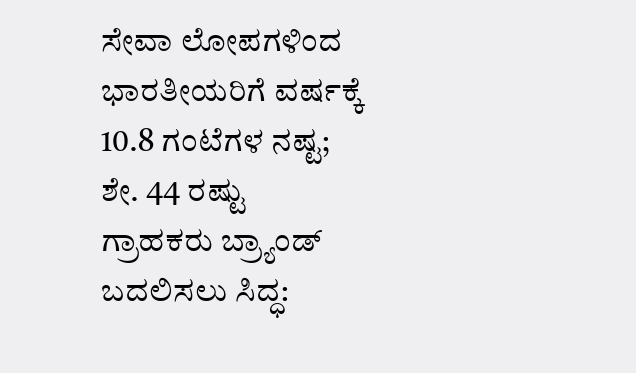ಸೇವಾ ಲೋಪಗಳಿಂದ ಭಾರತೀಯರಿಗೆ ವರ್ಷಕ್ಕೆ 10.8 ಗಂಟೆಗಳ ನಷ್ಟ; ಶೇ. 44 ರಷ್ಟು ಗ್ರಾಹಕರು ಬ್ರ್ಯಾಂಡ್ ಬದಲಿಸಲು ಸಿದ್ಧ: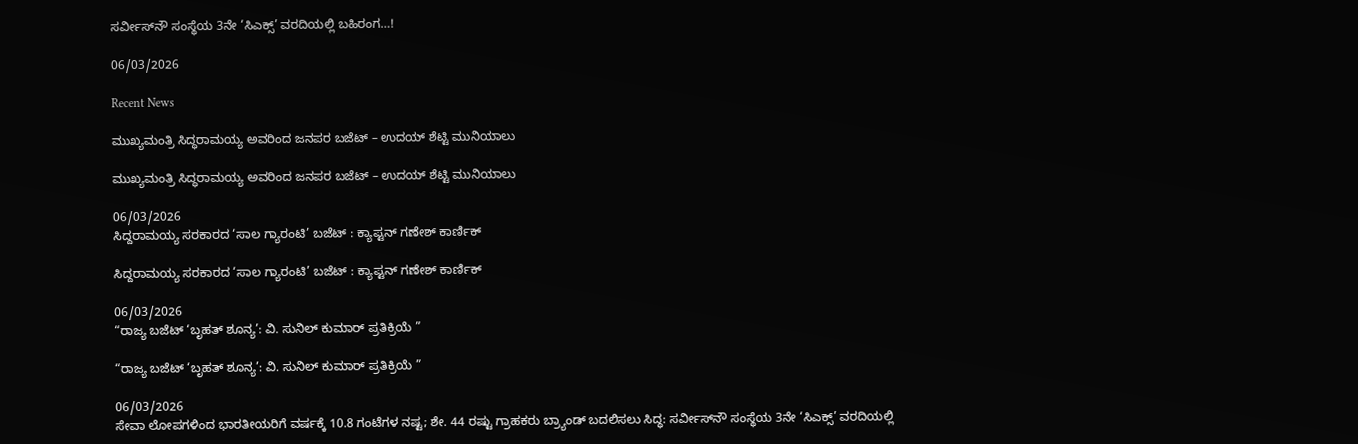ಸರ್ವೀಸ್‌ನೌ ಸಂಸ್ಥೆಯ 3ನೇ ‘ಸಿಎಕ್ಸ್’ ವರದಿಯಲ್ಲಿ ಬಹಿರಂಗ…!

06/03/2026

Recent News

ಮುಖ್ಯಮಂತ್ರಿ ಸಿದ್ಧರಾಮಯ್ಯ ಅವರಿಂದ ಜನಪರ ಬಜೆಟ್ – ಉದಯ್ ಶೆಟ್ಟಿ ಮುನಿಯಾಲು

ಮುಖ್ಯಮಂತ್ರಿ ಸಿದ್ಧರಾಮಯ್ಯ ಅವರಿಂದ ಜನಪರ ಬಜೆಟ್ – ಉದಯ್ ಶೆಟ್ಟಿ ಮುನಿಯಾಲು

06/03/2026
ಸಿದ್ದರಾಮಯ್ಯ ಸರಕಾರದ ‘ಸಾಲ ಗ್ಯಾರಂಟಿ’ ಬಜೆಟ್ : ಕ್ಯಾಪ್ಟನ್ ಗಣೇಶ್ ಕಾರ್ಣಿಕ್

ಸಿದ್ದರಾಮಯ್ಯ ಸರಕಾರದ ‘ಸಾಲ ಗ್ಯಾರಂಟಿ’ ಬಜೆಟ್ : ಕ್ಯಾಪ್ಟನ್ ಗಣೇಶ್ ಕಾರ್ಣಿಕ್

06/03/2026
“ರಾಜ್ಯ ಬಜೆಟ್ ‘ಬೃಹತ್ ಶೂನ್ಯ’: ವಿ. ಸುನಿಲ್ ಕುಮಾರ್ ಪ್ರತಿಕ್ರಿಯೆ ”

“ರಾಜ್ಯ ಬಜೆಟ್ ‘ಬೃಹತ್ ಶೂನ್ಯ’: ವಿ. ಸುನಿಲ್ ಕುಮಾರ್ ಪ್ರತಿಕ್ರಿಯೆ ”

06/03/2026
ಸೇವಾ ಲೋಪಗಳಿಂದ ಭಾರತೀಯರಿಗೆ ವರ್ಷಕ್ಕೆ 10.8 ಗಂಟೆಗಳ ನಷ್ಟ; ಶೇ. 44 ರಷ್ಟು ಗ್ರಾಹಕರು ಬ್ರ್ಯಾಂಡ್ ಬದಲಿಸಲು ಸಿದ್ಧ: ಸರ್ವೀಸ್‌ನೌ ಸಂಸ್ಥೆಯ 3ನೇ ‘ಸಿಎಕ್ಸ್’ ವರದಿಯಲ್ಲಿ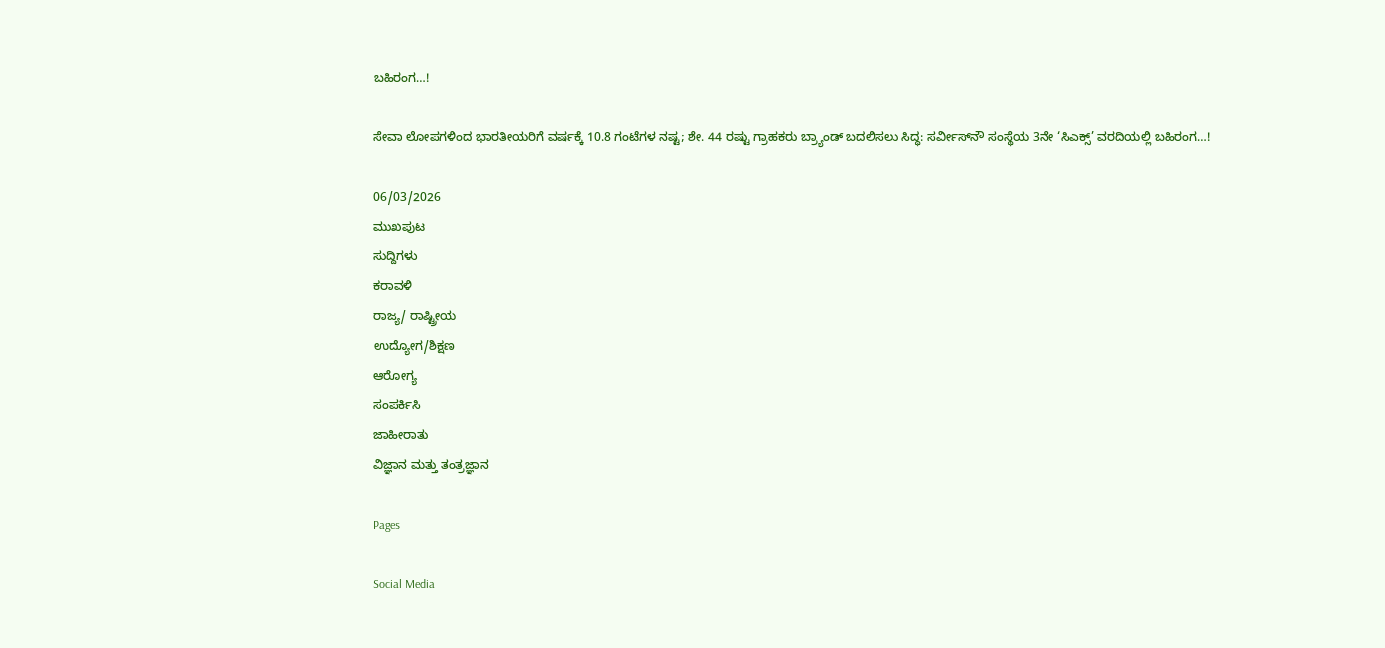ಬಹಿರಂಗ…!

ಸೇವಾ ಲೋಪಗಳಿಂದ ಭಾರತೀಯರಿಗೆ ವರ್ಷಕ್ಕೆ 10.8 ಗಂಟೆಗಳ ನಷ್ಟ; ಶೇ. 44 ರಷ್ಟು ಗ್ರಾಹಕರು ಬ್ರ್ಯಾಂಡ್ ಬದಲಿಸಲು ಸಿದ್ಧ: ಸರ್ವೀಸ್‌ನೌ ಸಂಸ್ಥೆಯ 3ನೇ ‘ಸಿಎಕ್ಸ್’ ವರದಿಯಲ್ಲಿ ಬಹಿರಂಗ…!

06/03/2026
ಮುಖಪುಟ
ಸುದ್ದಿಗಳು
ಕರಾವಳಿ
ರಾಜ್ಯ/ ರಾಷ್ಟ್ರೀಯ
ಉದ್ಯೋಗ/ಶಿಕ್ಷಣ
ಆರೋಗ್ಯ
ಸಂಪರ್ಕಿಸಿ
ಜಾಹೀರಾತು
ವಿಜ್ಞಾನ ಮತ್ತು ತಂತ್ರಜ್ಞಾನ

Pages

Social Media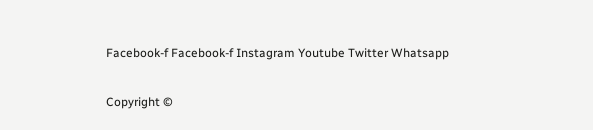Facebook-f Facebook-f Instagram Youtube Twitter Whatsapp

Copyright ©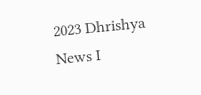2023 Dhrishya News I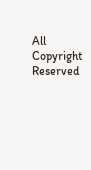All Copyright Reserved